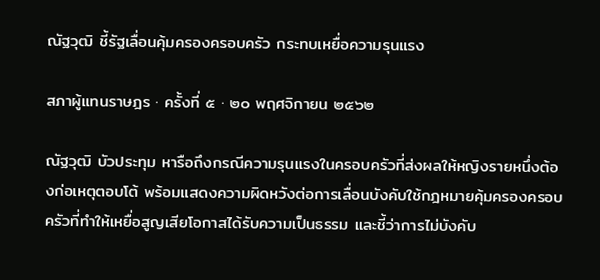ณัฐวุฒิ ชี้รัฐเลื่อนคุ้มครองครอบครัว กระทบเหยื่อความรุนแรง

สภาผู้แทนราษฎร · ครั้งที่ ๕ · ๒๐ พฤศจิกายน ๒๕๖๒

ณัฐวุฒิ บัวประทุม หารือถึงกรณีความรุนแรงในครอบครัวที่ส่งผลให้หญิงรายหนึ่งต้องก่อเหตุตอบโต้ พร้อมแสดงความผิดหวังต่อการเลื่อนบังคับใช้กฎหมายคุ้มครองครอบครัวที่ทำให้เหยื่อสูญเสียโอกาสได้รับความเป็นธรรม และชี้ว่าการไม่บังคับ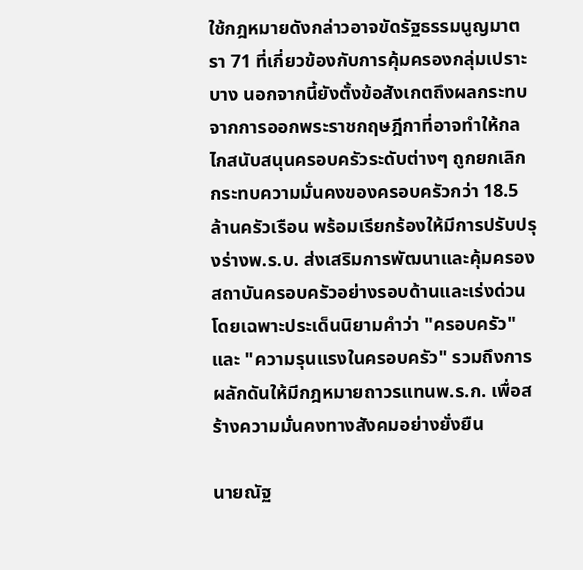ใช้กฎหมายดังกล่าวอาจขัดรัฐธรรมนูญมาตรา 71 ที่เกี่ยวข้องกับการคุ้มครองกลุ่มเปราะบาง นอกจากนี้ยังตั้งข้อสังเกตถึงผลกระทบจากการออกพระราชกฤษฎีกาที่อาจทำให้กลไกสนับสนุนครอบครัวระดับต่างๆ ถูกยกเลิก กระทบความมั่นคงของครอบครัวกว่า 18.5 ล้านครัวเรือน พร้อมเรียกร้องให้มีการปรับปรุงร่างพ.ร.บ. ส่งเสริมการพัฒนาและคุ้มครองสถาบันครอบครัวอย่างรอบด้านและเร่งด่วน โดยเฉพาะประเด็นนิยามคำว่า "ครอบครัว" และ "ความรุนแรงในครอบครัว" รวมถึงการผลักดันให้มีกฎหมายถาวรแทนพ.ร.ก. เพื่อสร้างความมั่นคงทางสังคมอย่างยั่งยืน

นายณัฐ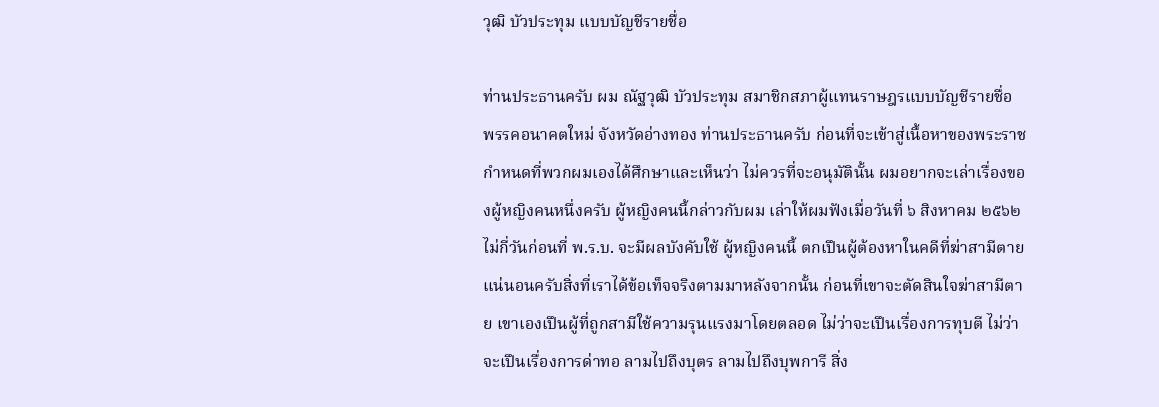วุฒิ บัวประทุม แบบบัญชีรายชื่อ

ท่านประธานครับ ผม ณัฐวุฒิ บัวประทุม สมาชิกสภาผู้แทนราษฎรแบบบัญชีรายชื่อ พรรคอนาคตใหม่ จังหวัดอ่างทอง ท่านประธานครับ ก่อนที่จะเข้าสู่เนื้อหาของพระราชกําหนดที่พวกผมเองได้ศึกษาและเห็นว่า ไม่ควรที่จะอนุมัตินั้น ผมอยากจะเล่าเรื่องของผู้หญิงคนหนึ่งครับ ผู้หญิงคนนี้กล่าวกับผม เล่าให้ผมฟังเมื่อวันที่ ๖ สิงหาคม ๒๕๖๒ ไม่กี่วันก่อนที่ พ.ร.บ. จะมีผลบังคับใช้ ผู้หญิงคนนี้ ตกเปึนผู้ต้องหาในคดีที่ฆ่าสามีตาย แน่นอนครับสิ่งที่เราได้ข้อเท็จจริงตามมาหลังจากนั้น ก่อนที่เขาจะตัดสินใจฆ่าสามีตาย เขาเองเปึนผู้ที่ถูกสามีใช้ความรุนแรงมาโดยตลอด ไม่ว่าจะเปึนเรื่องการทุบตี ไม่ว่าจะเปึนเรื่องการด่าทอ ลามไปถึงบุตร ลามไปถึงบุพการี สิ่ง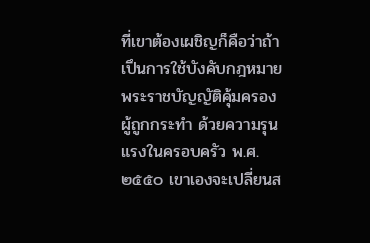ที่เขาต้องเผชิญก็คือว่าถ้าเปึนการใช้บังคับกฎหมายพระราชบัญญัติคุ้มครองผู้ถูกกระทํา ด้วยความรุนแรงในครอบครัว พ.ศ. ๒๕๕๐ เขาเองจะเปลี่ยนส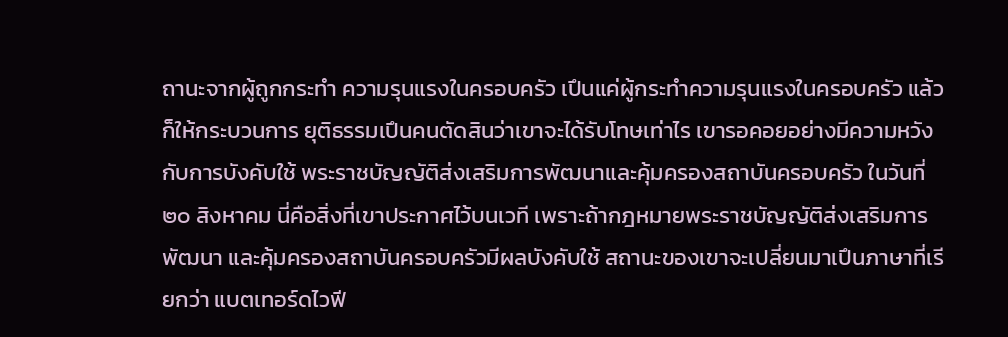ถานะจากผู้ถูกกระทํา ความรุนแรงในครอบครัว เปึนแค่ผู้กระทําความรุนแรงในครอบครัว แล้วก็ให้กระบวนการ ยุติธรรมเปึนคนตัดสินว่าเขาจะได้รับโทษเท่าไร เขารอคอยอย่างมีความหวังกับการบังคับใช้ พระราชบัญญัติส่งเสริมการพัฒนาและคุ้มครองสถาบันครอบครัว ในวันที่ ๒๐ สิงหาคม นี่คือสิ่งที่เขาประกาศไว้บนเวที เพราะถ้ากฎหมายพระราชบัญญัติส่งเสริมการพัฒนา และคุ้มครองสถาบันครอบครัวมีผลบังคับใช้ สถานะของเขาจะเปลี่ยนมาเปึนภาษาที่เรียกว่า แบตเทอร์ดไวฟี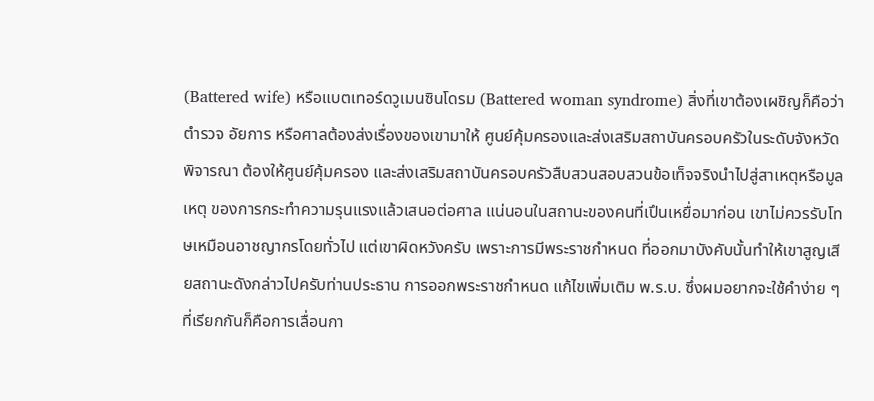(Battered wife) หรือแบตเทอร์ดวูเมนซินโดรม (Battered woman syndrome) สิ่งที่เขาต้องเผชิญก็คือว่าตํารวจ อัยการ หรือศาลต้องส่งเรื่องของเขามาให้ ศูนย์คุ้มครองและส่งเสริมสถาบันครอบครัวในระดับจังหวัดพิจารณา ต้องให้ศูนย์คุ้มครอง และส่งเสริมสถาบันครอบครัวสืบสวนสอบสวนข้อเท็จจริงนําไปสู่สาเหตุหรือมูลเหตุ ของการกระทําความรุนแรงแล้วเสนอต่อศาล แน่นอนในสถานะของคนที่เปึนเหยื่อมาก่อน เขาไม่ควรรับโทษเหมือนอาชญากรโดยทั่วไป แต่เขาผิดหวังครับ เพราะการมีพระราชกําหนด ที่ออกมาบังคับนั้นทําให้เขาสูญเสียสถานะดังกล่าวไปครับท่านประธาน การออกพระราชกําหนด แก้ไขเพิ่มเติม พ.ร.บ. ซึ่งผมอยากจะใช้คําง่าย ๆ ที่เรียกกันก็คือการเลื่อนกา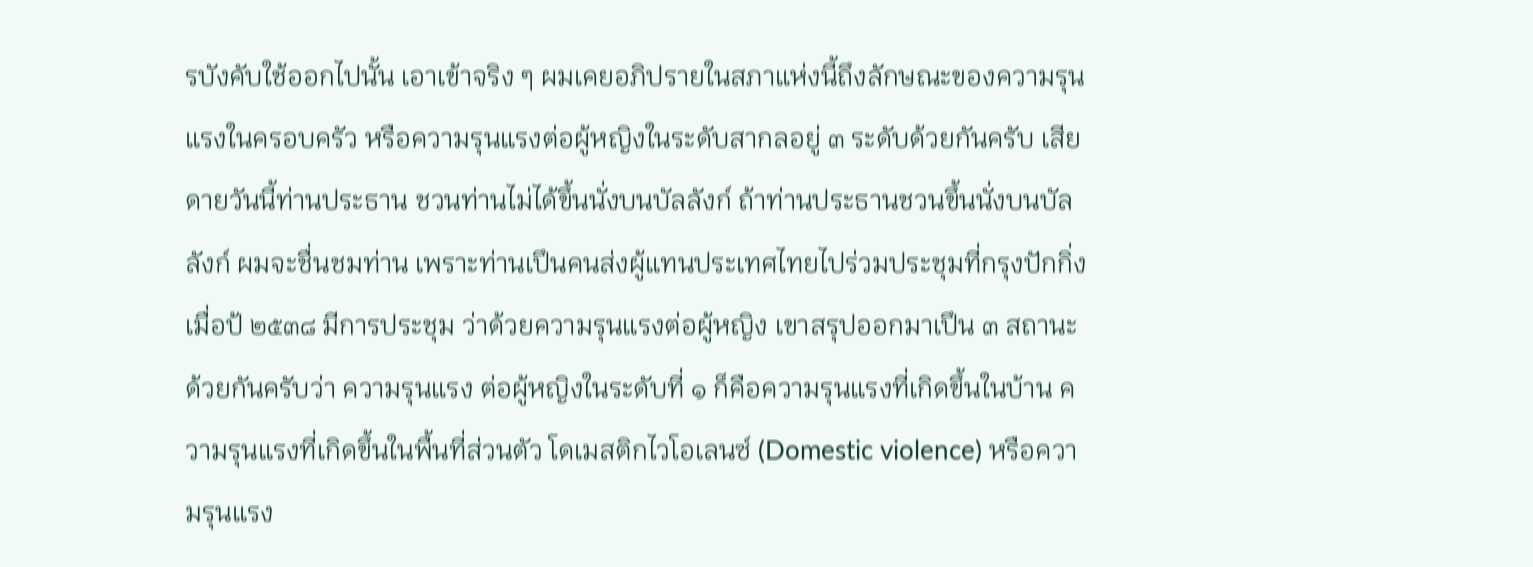รบังคับใช้ออกไปนั้น เอาเข้าจริง ๆ ผมเคยอภิปรายในสภาแห่งนี้ถึงลักษณะของความรุนแรงในครอบครัว หรือความรุนแรงต่อผู้หญิงในระดับสากลอยู่ ๓ ระดับด้วยกันครับ เสียดายวันนี้ท่านประธาน ชวนท่านไม่ได้ขึ้นนั่งบนบัลลังก์ ถ้าท่านประธานชวนขึ้นนั่งบนบัลลังก์ ผมจะชื่นชมท่าน เพราะท่านเปึนคนส่งผู้แทนประเทศไทยไปร่วมประชุมที่กรุงปักกิ่งเมื่อป้ ๒๕๓๘ มีการประชุม ว่าด้วยความรุนแรงต่อผู้หญิง เขาสรุปออกมาเปึน ๓ สถานะด้วยกันครับว่า ความรุนแรง ต่อผู้หญิงในระดับที่ ๑ ก็คือความรุนแรงที่เกิดขึ้นในบ้าน ความรุนแรงที่เกิดขึ้นในพื้นที่ส่วนตัว โดเมสติกไวโอเลนซ์ (Domestic violence) หรือความรุนแรง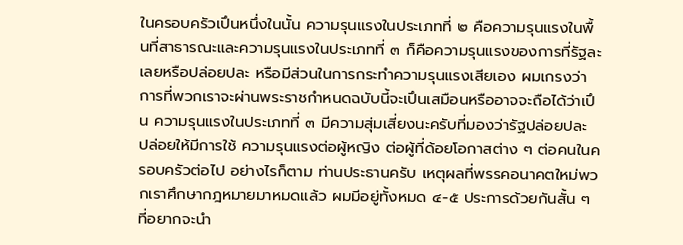ในครอบครัวเปึนหนึ่งในนั้น ความรุนแรงในประเภทที่ ๒ คือความรุนแรงในพื้นที่สาธารณะและความรุนแรงในประเภทที่ ๓ ก็คือความรุนแรงของการที่รัฐละเลยหรือปล่อยปละ หรือมีส่วนในการกระทําความรุนแรงเสียเอง ผมเกรงว่าการที่พวกเราจะผ่านพระราชกําหนดฉบับนี้จะเปึนเสมือนหรืออาจจะถือได้ว่าเปึน ความรุนแรงในประเภทที่ ๓ มีความสุ่มเสี่ยงนะครับที่มองว่ารัฐปล่อยปละ ปล่อยให้มีการใช้ ความรุนแรงต่อผู้หญิง ต่อผู้ที่ด้อยโอกาสต่าง ๆ ต่อคนในครอบครัวต่อไป อย่างไรก็ตาม ท่านประธานครับ เหตุผลที่พรรคอนาคตใหม่พวกเราศึกษากฎหมายมาหมดแล้ว ผมมีอยู่ทั้งหมด ๔-๕ ประการด้วยกันสั้น ๆ ที่อยากจะนํา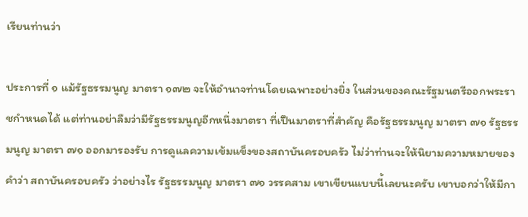เรียนท่านว่า

ประการที่ ๑ แม้รัฐธรรมนูญ มาตรา ๑๗๒ จะให้อํานาจท่านโดยเฉพาะอย่างยิ่ง ในส่วนของคณะรัฐมนตรีออกพระราชกําหนดได้ แต่ท่านอย่าลืมว่ามีรัฐธรรมนูญอีกหนึ่งมาตรา ที่เปึนมาตราที่สําคัญ คือรัฐธรรมนูญ มาตรา ๗๑ รัฐธรรมนูญ มาตรา ๗๑ ออกมารองรับ การดูแลความเข้มแข็งของสถาบันครอบครัว ไม่ว่าท่านจะให้นิยามความหมายของคําว่า สถาบันครอบครัว ว่าอย่างไร รัฐธรรมนูญ มาตรา ๗๑ วรรคสาม เขาเขียนแบบนี้เลยนะครับ เขาบอกว่าให้มีกา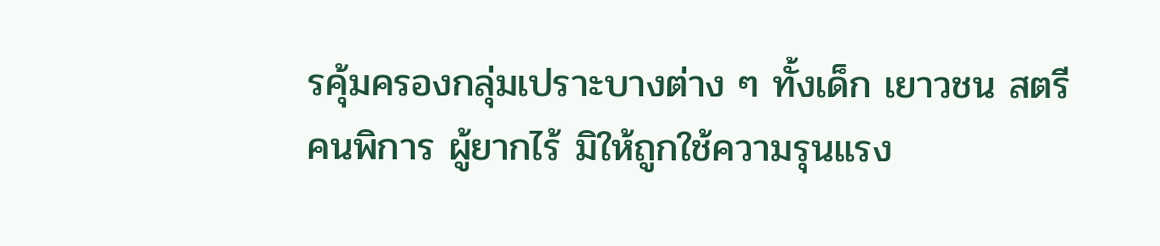รคุ้มครองกลุ่มเปราะบางต่าง ๆ ทั้งเด็ก เยาวชน สตรี คนพิการ ผู้ยากไร้ มิให้ถูกใช้ความรุนแรง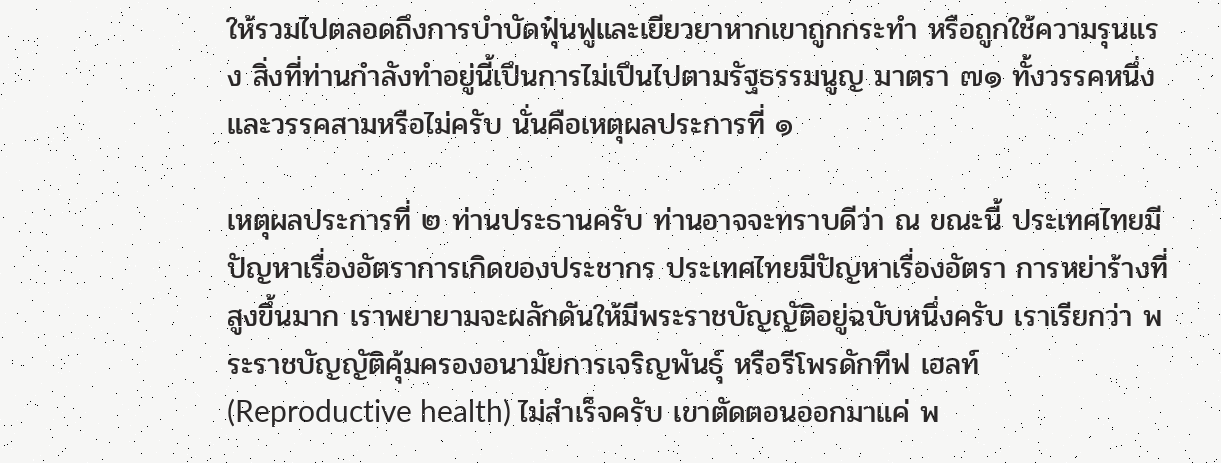ให้รวมไปตลอดถึงการบําบัดฟุ๋นฟูและเยียวยาหากเขาถูกกระทํา หรือถูกใช้ความรุนแรง สิ่งที่ท่านกําลังทําอยู่นี้เปึนการไม่เปึนไปตามรัฐธรรมนูญ มาตรา ๗๑ ทั้งวรรคหนึ่งและวรรคสามหรือไม่ครับ นั่นคือเหตุผลประการที่ ๑

เหตุผลประการที่ ๒ ท่านประธานครับ ท่านอาจจะทราบดีว่า ณ ขณะนี้ ประเทศไทยมีปัญหาเรื่องอัตราการเกิดของประชากร ประเทศไทยมีปัญหาเรื่องอัตรา การหย่าร้างที่สูงขึ้นมาก เราพยายามจะผลักดันให้มีพระราชบัญญัติอยู่ฉบับหนึ่งครับ เราเรียกว่า พระราชบัญญัติคุ้มครองอนามัยการเจริญพันธุ์ หรือรีโพรดักทีฟ เฮลท์ (Reproductive health) ไม่สําเร็จครับ เขาตัดตอนออกมาแค่ พ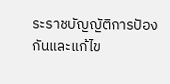ระราชบัญญัติการปัองกันและแก้ไข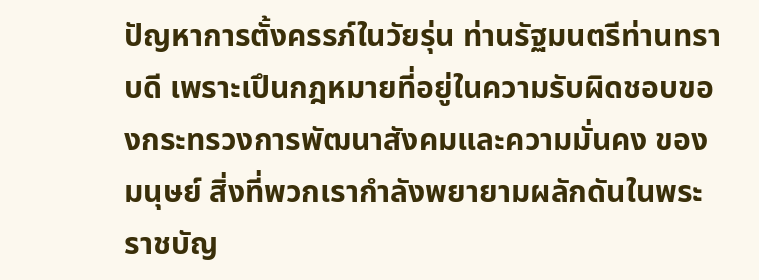ปัญหาการตั้งครรภ์ในวัยรุ่น ท่านรัฐมนตรีท่านทราบดี เพราะเปึนกฎหมายที่อยู่ในความรับผิดชอบของกระทรวงการพัฒนาสังคมและความมั่นคง ของมนุษย์ สิ่งที่พวกเรากําลังพยายามผลักดันในพระราชบัญ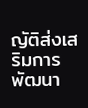ญัติส่งเสริมการพัฒนา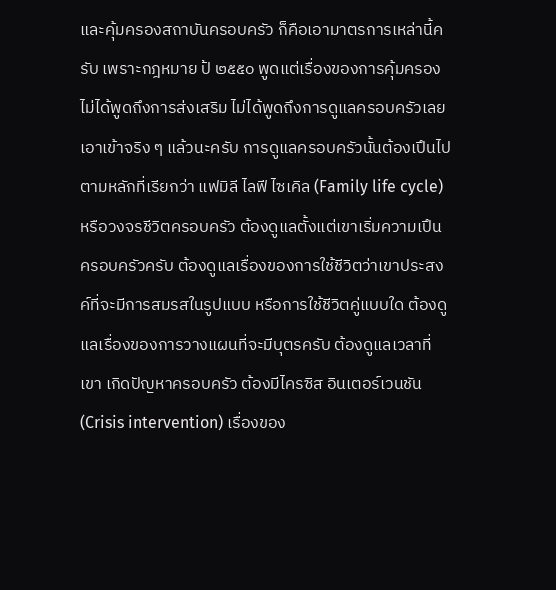และคุ้มครองสถาบันครอบครัว ก็คือเอามาตรการเหล่านี้ครับ เพราะกฎหมาย ป้ ๒๕๕๐ พูดแต่เรื่องของการคุ้มครอง ไม่ได้พูดถึงการส่งเสริม ไม่ได้พูดถึงการดูแลครอบครัวเลย เอาเข้าจริง ๆ แล้วนะครับ การดูแลครอบครัวนั้นต้องเปึนไปตามหลักที่เรียกว่า แฟมิลี ไลฟี ไซเคิล (Family life cycle) หรือวงจรชีวิตครอบครัว ต้องดูแลตั้งแต่เขาเริ่มความเปึน ครอบครัวครับ ต้องดูแลเรื่องของการใช้ชีวิตว่าเขาประสงค์ที่จะมีการสมรสในรูปแบบ หรือการใช้ชีวิตคู่แบบใด ต้องดูแลเรื่องของการวางแผนที่จะมีบุตรครับ ต้องดูแลเวลาที่เขา เกิดปัญหาครอบครัว ต้องมีไครซิส อินเตอร์เวนชัน (Crisis intervention) เรื่องของ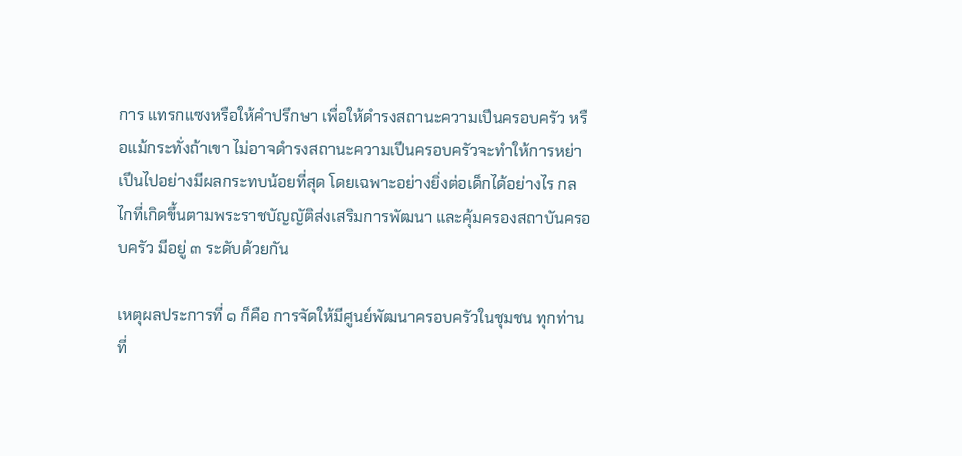การ แทรกแซงหรือให้คําปรึกษา เพื่อให้ดํารงสถานะความเปึนครอบครัว หรือแม้กระทั่งถ้าเขา ไม่อาจดํารงสถานะความเปึนครอบครัวจะทําให้การหย่าเปึนไปอย่างมีผลกระทบน้อยที่สุด โดยเฉพาะอย่างยิ่งต่อเด็กได้อย่างไร กลไกที่เกิดขึ้นตามพระราชบัญญัติส่งเสริมการพัฒนา และคุ้มครองสถาบันครอบครัว มีอยู่ ๓ ระดับด้วยกัน

เหตุผลประการที่ ๑ ก็คือ การจัดให้มีศูนย์พัฒนาครอบครัวในชุมชน ทุกท่านที่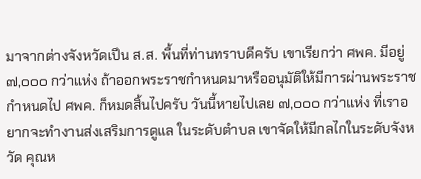มาจากต่างจังหวัดเปึน ส.ส. พื้นที่ท่านทราบดีครับ เขาเรียกว่า ศพค. มีอยู่ ๗,๐๐๐ กว่าแห่ง ถ้าออกพระราชกําหนดมาหรืออนุมัติให้มีการผ่านพระราชกําหนดไป ศพค. ก็หมดสิ้นไปครับ วันนี้หายไปเลย ๗,๐๐๐ กว่าแห่ง ที่เราอยากจะทํางานส่งเสริมการดูแล ในระดับตําบล เขาจัดให้มีกลไกในระดับจังหวัด คุณห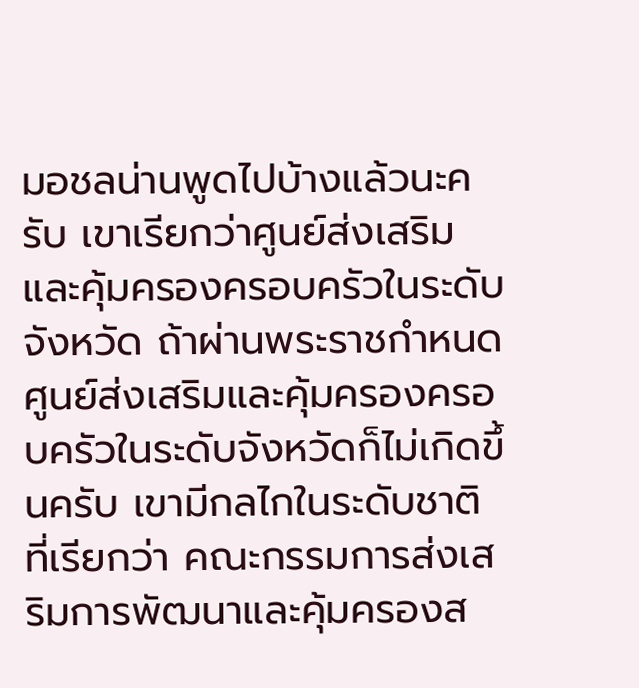มอชลน่านพูดไปบ้างแล้วนะครับ เขาเรียกว่าศูนย์ส่งเสริมและคุ้มครองครอบครัวในระดับจังหวัด ถ้าผ่านพระราชกําหนด ศูนย์ส่งเสริมและคุ้มครองครอบครัวในระดับจังหวัดก็ไม่เกิดขึ้นครับ เขามีกลไกในระดับชาติ ที่เรียกว่า คณะกรรมการส่งเสริมการพัฒนาและคุ้มครองส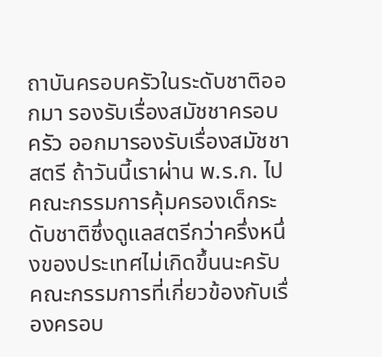ถาบันครอบครัวในระดับชาติออกมา รองรับเรื่องสมัชชาครอบครัว ออกมารองรับเรื่องสมัชชาสตรี ถ้าวันนี้เราผ่าน พ.ร.ก. ไป คณะกรรมการคุ้มครองเด็กระดับชาติซึ่งดูแลสตรีกว่าครึ่งหนึ่งของประเทศไม่เกิดขึ้นนะครับ คณะกรรมการที่เกี่ยวข้องกับเรื่องครอบ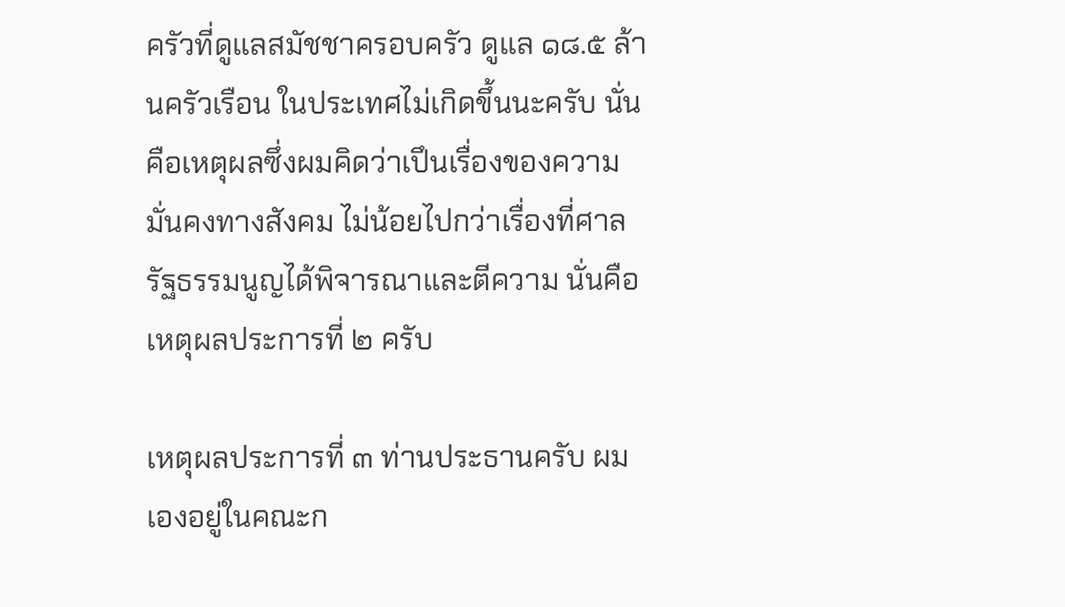ครัวที่ดูแลสมัชชาครอบครัว ดูแล ๑๘.๕ ล้านครัวเรือน ในประเทศไม่เกิดขึ้นนะครับ นั่นคือเหตุผลซึ่งผมคิดว่าเปึนเรื่องของความมั่นคงทางสังคม ไม่น้อยไปกว่าเรื่องที่ศาลรัฐธรรมนูญได้พิจารณาและตีความ นั่นคือเหตุผลประการที่ ๒ ครับ

เหตุผลประการที่ ๓ ท่านประธานครับ ผมเองอยู่ในคณะก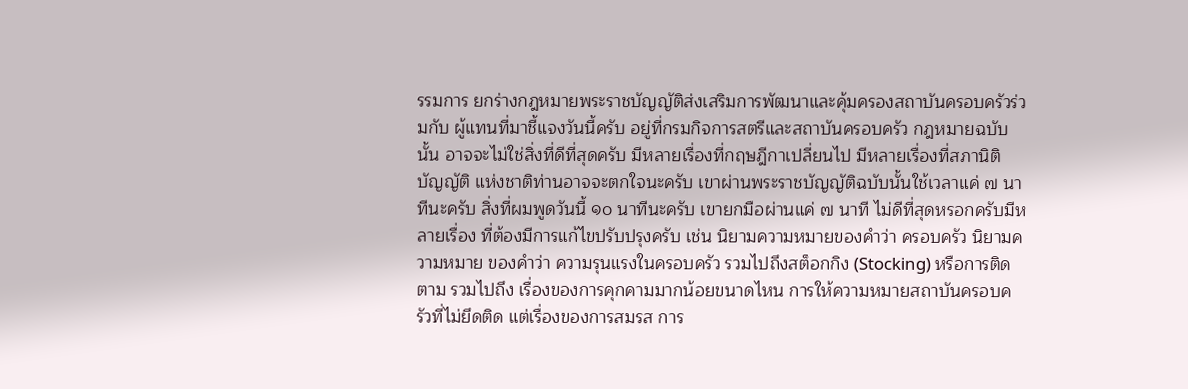รรมการ ยกร่างกฎหมายพระราชบัญญัติส่งเสริมการพัฒนาและคุ้มครองสถาบันครอบครัวร่วมกับ ผู้แทนที่มาชี้แจงวันนี้ครับ อยู่ที่กรมกิจการสตรีและสถาบันครอบครัว กฎหมายฉบับนั้น อาจจะไม่ใช่สิ่งที่ดีที่สุดครับ มีหลายเรื่องที่กฤษฎีกาเปลี่ยนไป มีหลายเรื่องที่สภานิติบัญญัติ แห่งชาติท่านอาจจะตกใจนะครับ เขาผ่านพระราชบัญญัติฉบับนั้นใช้เวลาแค่ ๗ นาทีนะครับ สิ่งที่ผมพูดวันนี้ ๑๐ นาทีนะครับ เขายกมือผ่านแค่ ๗ นาที ไม่ดีที่สุดหรอกครับมีหลายเรื่อง ที่ต้องมีการแก้ไขปรับปรุงครับ เช่น นิยามความหมายของคําว่า ครอบครัว นิยามความหมาย ของคําว่า ความรุนแรงในครอบครัว รวมไปถึงสต็อกกิง (Stocking) หรือการติดตาม รวมไปถึง เรื่องของการคุกคามมากน้อยขนาดไหน การให้ความหมายสถาบันครอบครัวที่ไม่ยึดติด แต่เรื่องของการสมรส การ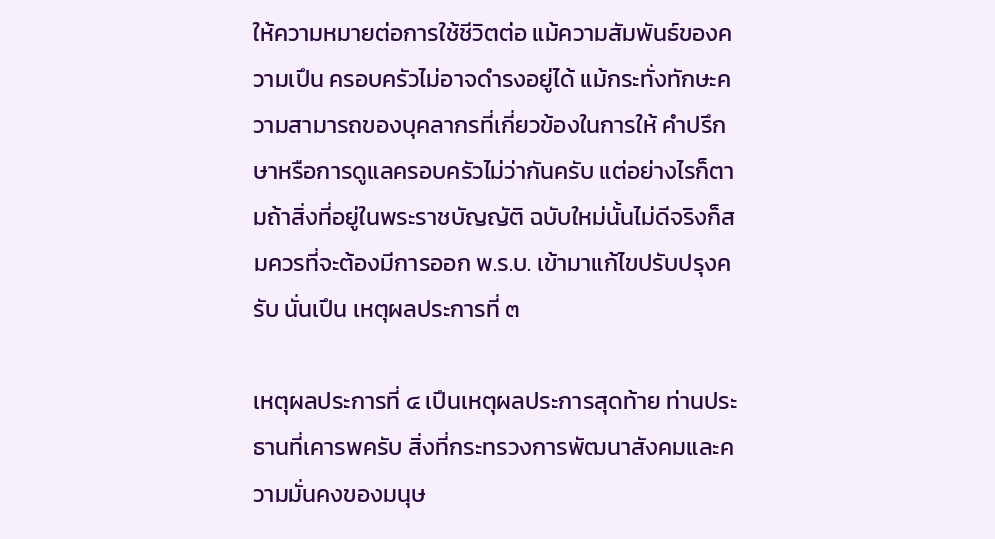ให้ความหมายต่อการใช้ชีวิตต่อ แม้ความสัมพันธ์ของความเปึน ครอบครัวไม่อาจดํารงอยู่ได้ แม้กระทั่งทักษะความสามารถของบุคลากรที่เกี่ยวข้องในการให้ คําปรึกษาหรือการดูแลครอบครัวไม่ว่ากันครับ แต่อย่างไรก็ตามถ้าสิ่งที่อยู่ในพระราชบัญญัติ ฉบับใหม่นั้นไม่ดีจริงก็สมควรที่จะต้องมีการออก พ.ร.บ. เข้ามาแก้ไขปรับปรุงครับ นั่นเปึน เหตุผลประการที่ ๓

เหตุผลประการที่ ๔ เปึนเหตุผลประการสุดท้าย ท่านประธานที่เคารพครับ สิ่งที่กระทรวงการพัฒนาสังคมและความมั่นคงของมนุษ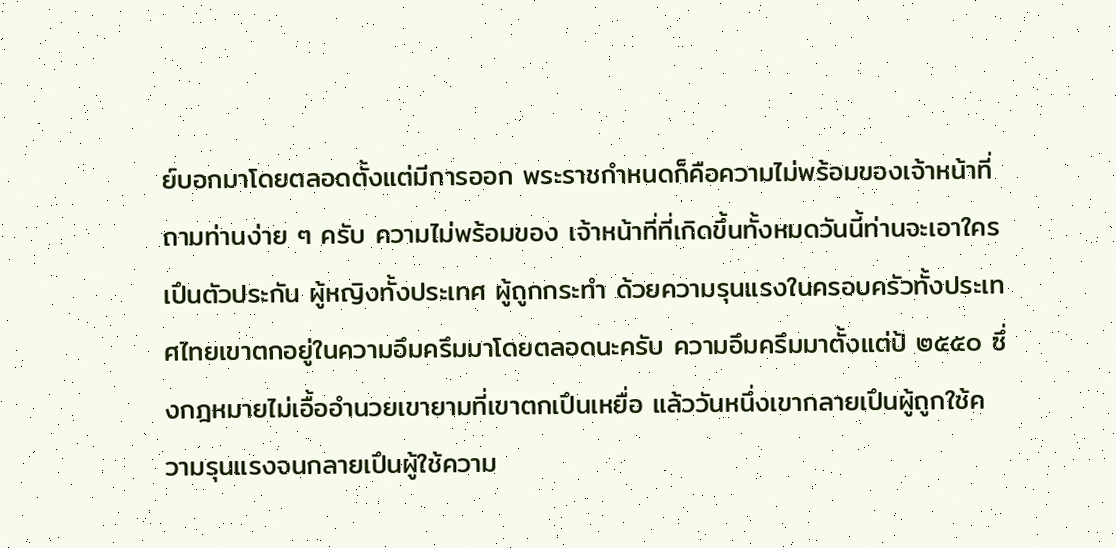ย์บอกมาโดยตลอดตั้งแต่มีการออก พระราชกําหนดก็คือความไม่พร้อมของเจ้าหน้าที่ ถามท่านง่าย ๆ ครับ ความไม่พร้อมของ เจ้าหน้าที่ที่เกิดขึ้นทั้งหมดวันนี้ท่านจะเอาใครเปึนตัวประกัน ผู้หญิงทั้งประเทศ ผู้ถูกกระทํา ด้วยความรุนแรงในครอบครัวทั้งประเทศไทยเขาตกอยู่ในความอึมครึมมาโดยตลอดนะครับ ความอึมครึมมาตั้งแต่ป้ ๒๕๕๐ ซึ่งกฎหมายไม่เอื้ออํานวยเขายามที่เขาตกเปึนเหยื่อ แล้ววันหนึ่งเขากลายเปึนผู้ถูกใช้ความรุนแรงจนกลายเปึนผู้ใช้ความ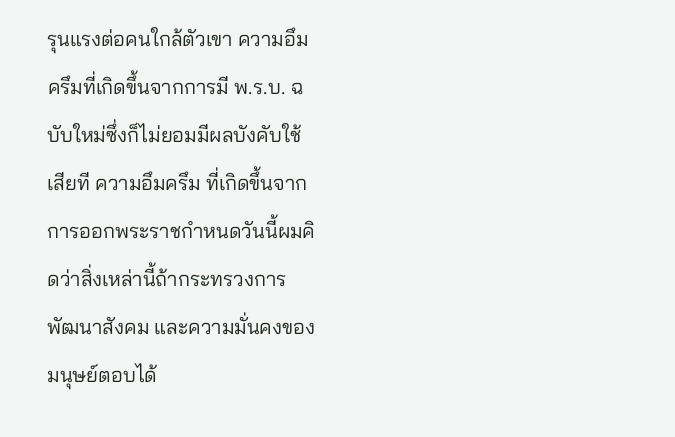รุนแรงต่อคนใกล้ตัวเขา ความอึมครึมที่เกิดขึ้นจากการมี พ.ร.บ. ฉบับใหม่ซึ่งก็ไม่ยอมมีผลบังคับใช้เสียที ความอึมครึม ที่เกิดขึ้นจากการออกพระราชกําหนดวันนี้ผมคิดว่าสิ่งเหล่านี้ถ้ากระทรวงการพัฒนาสังคม และความมั่นคงของมนุษย์ตอบได้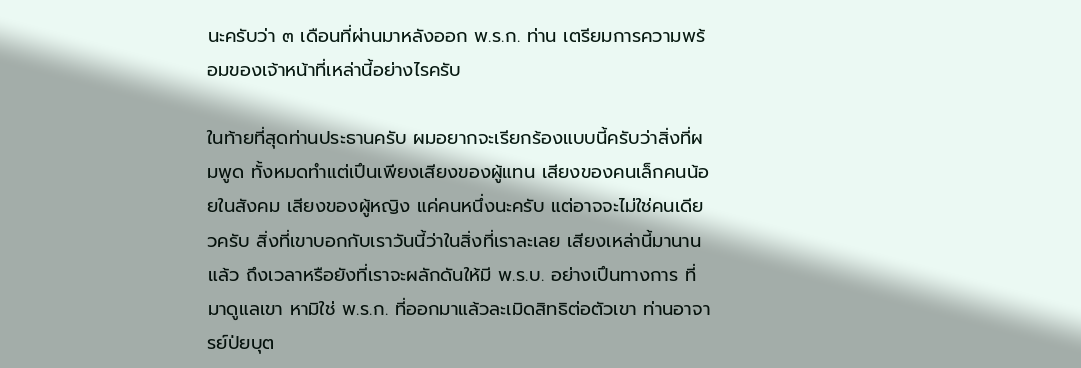นะครับว่า ๓ เดือนที่ผ่านมาหลังออก พ.ร.ก. ท่าน เตรียมการความพร้อมของเจ้าหน้าที่เหล่านี้อย่างไรครับ

ในท้ายที่สุดท่านประธานครับ ผมอยากจะเรียกร้องแบบนี้ครับว่าสิ่งที่ผมพูด ทั้งหมดทําแต่เปึนเพียงเสียงของผู้แทน เสียงของคนเล็กคนน้อยในสังคม เสียงของผู้หญิง แค่คนหนึ่งนะครับ แต่อาจจะไม่ใช่คนเดียวครับ สิ่งที่เขาบอกกับเราวันนี้ว่าในสิ่งที่เราละเลย เสียงเหล่านี้มานานแล้ว ถึงเวลาหรือยังที่เราจะผลักดันให้มี พ.ร.บ. อย่างเปึนทางการ ที่มาดูแลเขา หามิใช่ พ.ร.ก. ที่ออกมาแล้วละเมิดสิทธิต่อตัวเขา ท่านอาจารย์ป่ยบุต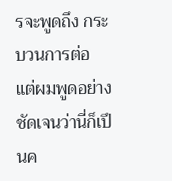รจะพูดถึง กระบวนการต่อ แต่ผมพูดอย่างชัดเจนว่านี่ก็เปึนค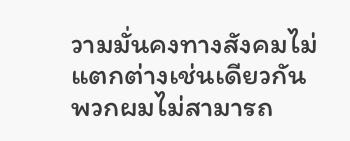วามมั่นคงทางสังคมไม่แตกต่างเช่นเดียวกัน พวกผมไม่สามารถ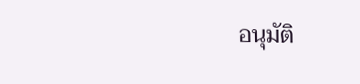อนุมัติ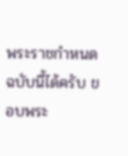พระราชกําหนดฉบับนี้ได้ครับ ขอบพระ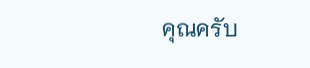คุณครับ